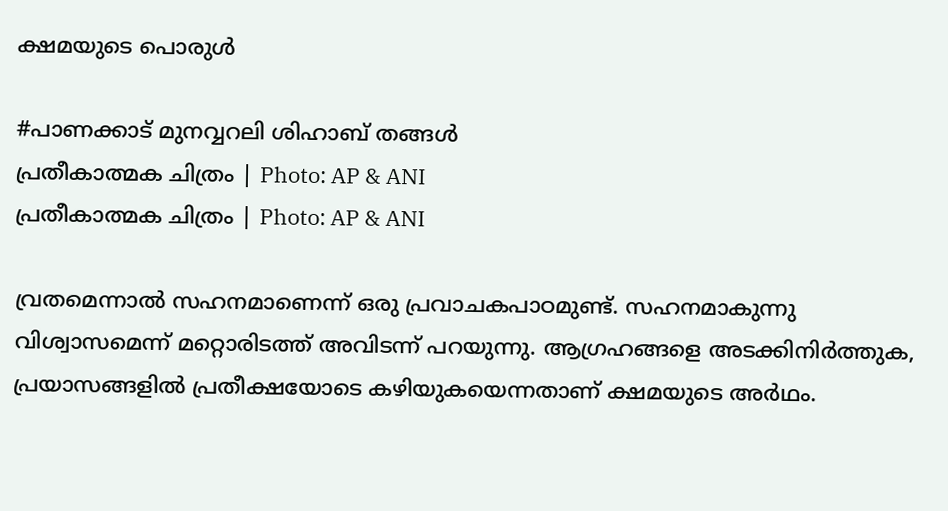ക്ഷമയുടെ പൊരുള്‍

#പാണക്കാട് മുനവ്വറലി ശിഹാബ് തങ്ങള്‍
പ്രതീകാത്മക ചിത്രം | Photo: AP & ANI
പ്രതീകാത്മക ചിത്രം | Photo: AP & ANI

വ്രതമെന്നാല്‍ സഹനമാണെന്ന് ഒരു പ്രവാചകപാഠമുണ്ട്. സഹനമാകുന്നു വിശ്വാസമെന്ന് മറ്റൊരിടത്ത് അവിടന്ന് പറയുന്നു. ആഗ്രഹങ്ങളെ അടക്കിനിര്‍ത്തുക, പ്രയാസങ്ങളില്‍ പ്രതീക്ഷയോടെ കഴിയുകയെന്നതാണ് ക്ഷമയുടെ അര്‍ഥം.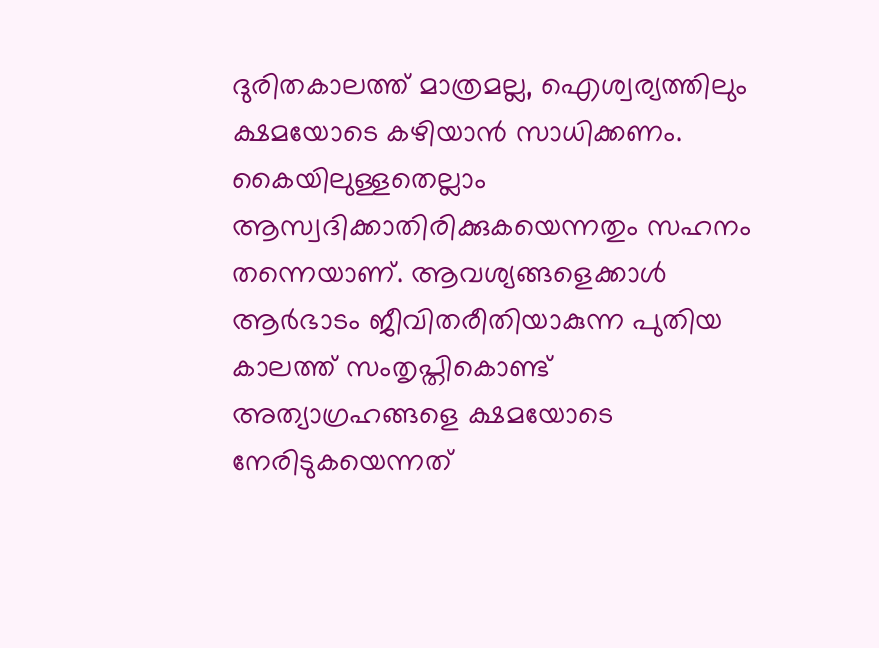ദുരിതകാലത്ത് മാത്രമല്ല, ഐശ്വര്യത്തിലും ക്ഷമയോടെ കഴിയാന്‍ സാധിക്കണം. കൈയിലുള്ളതെല്ലാം ആസ്വദിക്കാതിരിക്കുകയെന്നതും സഹനം തന്നെയാണ്. ആവശ്യങ്ങളെക്കാള്‍ ആര്‍ഭാടം ജീവിതരീതിയാകുന്ന പുതിയ കാലത്ത് സംതൃപ്തികൊണ്ട് അത്യാഗ്രഹങ്ങളെ ക്ഷമയോടെ നേരിടുകയെന്നത്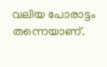വലിയ പോരാട്ടം തന്നെയാണ്.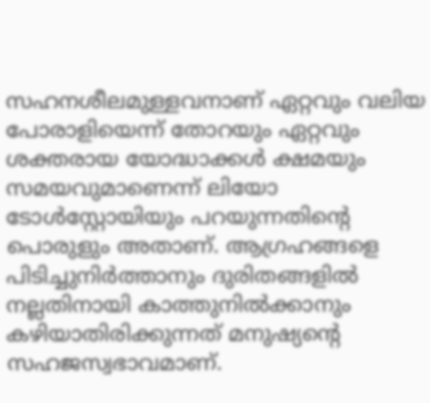സഹനശീലമുള്ളവനാണ് ഏറ്റവും വലിയ പോരാളിയെന്ന് തോറയും ഏറ്റവും ശക്തരായ യോദ്ധാക്കള്‍ ക്ഷമയും സമയവുമാണെന്ന് ലിയോ ടോള്‍സ്റ്റോയിയും പറയുന്നതിന്റെ പൊരുളും അതാണ്. ആഗ്രഹങ്ങളെ പിടിച്ചുനിര്‍ത്താനും ദുരിതങ്ങളില്‍ നല്ലതിനായി കാത്തുനില്‍ക്കാനും കഴിയാതിരിക്കുന്നത് മനുഷ്യന്റെ സഹജസ്വഭാവമാണ്.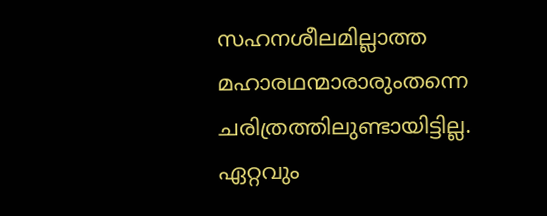സഹനശീലമില്ലാത്ത മഹാരഥന്മാരാരുംതന്നെ ചരിത്രത്തിലുണ്ടായിട്ടില്ല. ഏറ്റവും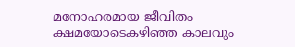മനോഹരമായ ജീവിതം ക്ഷമയോടെകഴിഞ്ഞ കാലവും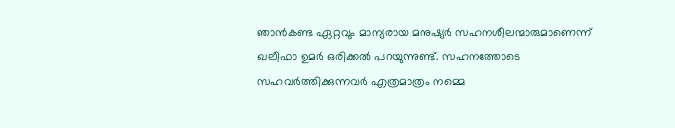ഞാന്‍കണ്ട ഏറ്റവും മാന്യരായ മനുഷ്യര്‍ സഹനശീലന്മാരുമാണെന്ന് ഖലീഫാ ഉമര്‍ ഒരിക്കല്‍ പറയുന്നുണ്ട്. സഹനത്തോടെ സഹവര്‍ത്തിക്കുന്നവര്‍ എത്രമാത്രം നമ്മെ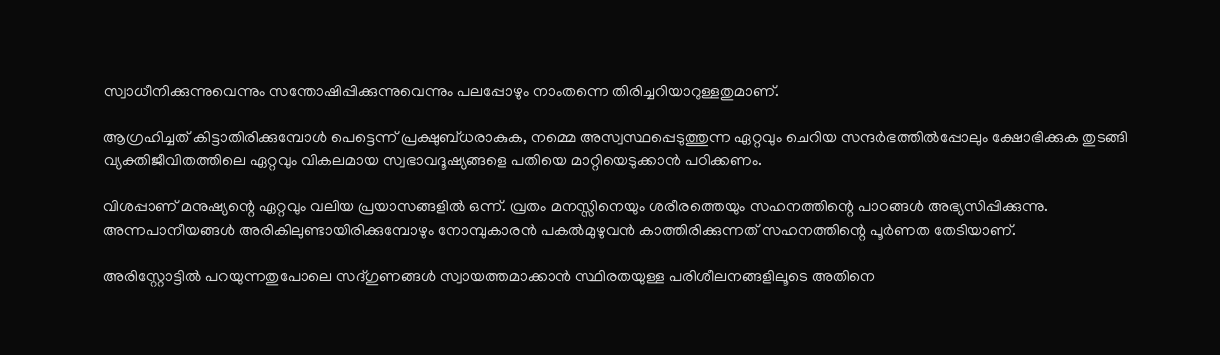സ്വാധീനിക്കുന്നുവെന്നും സന്തോഷിപ്പിക്കുന്നുവെന്നും പലപ്പോഴും നാംതന്നെ തിരിച്ചറിയാറുള്ളതുമാണ്.

ആഗ്രഹിച്ചത് കിട്ടാതിരിക്കുമ്പോള്‍ പെട്ടെന്ന് പ്രക്ഷുബ്ധരാകുക, നമ്മെ അസ്വസ്ഥപ്പെടുത്തുന്ന ഏറ്റവും ചെറിയ സന്ദര്‍ഭത്തില്‍പ്പോലും ക്ഷോഭിക്കുക തുടങ്ങി വ്യക്തിജീവിതത്തിലെ ഏറ്റവും വികലമായ സ്വഭാവദൂഷ്യങ്ങളെ പതിയെ മാറ്റിയെടുക്കാന്‍ പഠിക്കണം.

വിശപ്പാണ് മനുഷ്യന്റെ ഏറ്റവും വലിയ പ്രയാസങ്ങളില്‍ ഒന്ന്. വ്രതം മനസ്സിനെയും ശരീരത്തെയും സഹനത്തിന്റെ പാഠങ്ങള്‍ അഭ്യസിപ്പിക്കുന്നു. അന്നപാനീയങ്ങള്‍ അരികിലുണ്ടായിരിക്കുമ്പോഴും നോമ്പുകാരന്‍ പകല്‍മുഴുവന്‍ കാത്തിരിക്കുന്നത് സഹനത്തിന്റെ പൂര്‍ണത തേടിയാണ്.

അരിസ്റ്റോട്ടില്‍ പറയുന്നതുപോലെ സദ്ഗുണങ്ങള്‍ സ്വായത്തമാക്കാന്‍ സ്ഥിരതയുള്ള പരിശീലനങ്ങളിലൂടെ അതിനെ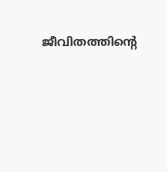ജീവിതത്തിന്റെ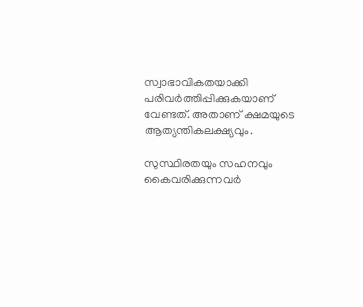സ്വാഭാവികതയാക്കി പരിവര്‍ത്തിപ്പിക്കുകയാണ് വേണ്ടത്. അതാണ് ക്ഷമയുടെ ആത്യന്തികലക്ഷ്യവും.

സുസ്ഥിരതയും സഹനവും കൈവരിക്കുന്നവര്‍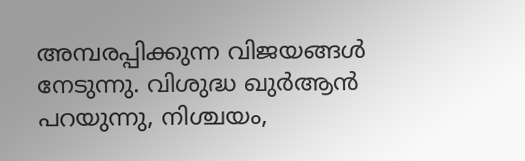അമ്പരപ്പിക്കുന്ന വിജയങ്ങള്‍ നേടുന്നു. വിശുദ്ധ ഖുര്‍ആന്‍ പറയുന്നു, നിശ്ചയം,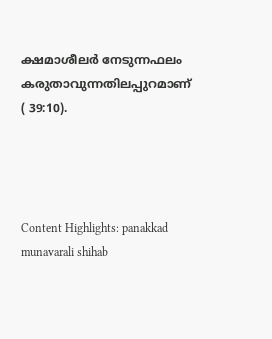ക്ഷമാശീലര്‍ നേടുന്നഫലം കരുതാവുന്നതിലപ്പുറമാണ് ( 39:10).




Content Highlights: panakkad munavarali shihab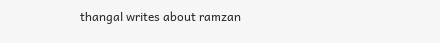thangal writes about ramzan